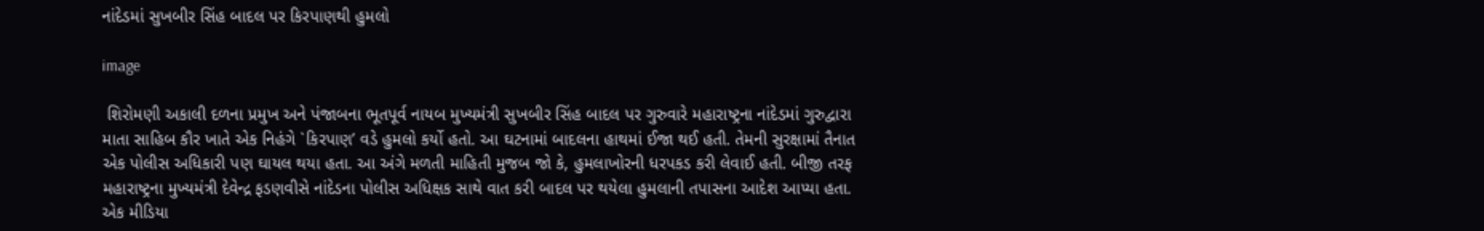નાંદેડમાં સુખબીર સિંહ બાદલ પર કિરપાણથી હુમલો

image

 શિરોમણી અકાલી દળના પ્રમુખ અને પંજાબના ભૂતપૂર્વ નાયબ મુખ્યમંત્રી સુખબીર સિંહ બાદલ પર ગુરુવારે મહારાષ્ટ્રના નાંદેડમાં ગુરુદ્વારા માતા સાહિબ કૌર ખાતે એક નિહંગે `કિરપાણ’ વડે હુમલો કર્યો હતો. આ ઘટનામાં બાદલના હાથમાં ઈજા થઈ હતી. તેમની સુરક્ષામાં તૈનાત એક પોલીસ અધિકારી પણ ઘાયલ થયા હતા. આ અંગે મળતી માહિતી મુજબ જો કે, હુમલાખોરની ધરપકડ કરી લેવાઈ હતી. બીજી તરફ મહારાષ્ટ્રના મુખ્યમંત્રી દેવેન્દ્ર ફડણવીસે નાંદેડના પોલીસ અધિક્ષક સાથે વાત કરી બાદલ પર થયેલા હુમલાની તપાસના આદેશ આપ્યા હતા. એક મીડિયા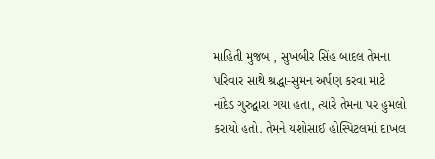માહિતી મુજબ , સુખબીર સિંહ બાદલ તેમના પરિવાર સાથે શ્રદ્ધા-સુમન અર્પણ કરવા માટે નાંદેડ ગુરુદ્વારા ગયા હતા, ત્યારે તેમના પર હુમલો કરાયો હતો. તેમને યશોસાઈ હોસ્પિટલમાં દાખલ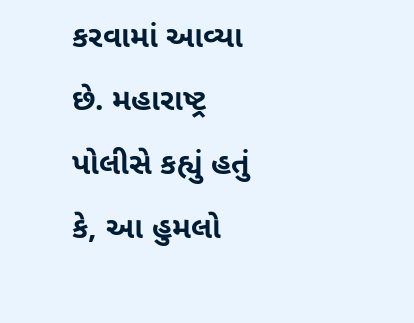કરવામાં આવ્યા છે. મહારાષ્ટ્ર પોલીસે કહ્યું હતું કે, આ હુમલો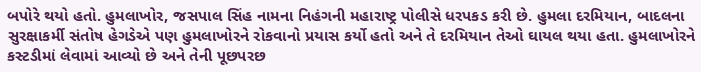બપોરે થયો હતો. હુમલાખોર, જસપાલ સિંહ નામના નિહંગની મહારાષ્ટ્ર પોલીસે ધરપકડ કરી છે. હુમલા દરમિયાન, બાદલના સુરક્ષાકર્મી સંતોષ હેગડેએ પણ હુમલાખોરને રોકવાનો પ્રયાસ કર્યો હતો અને તે દરમિયાન તેઓ ઘાયલ થયા હતા. હુમલાખોરને કસ્ટડીમાં લેવામાં આવ્યો છે અને તેની પૂછપરછ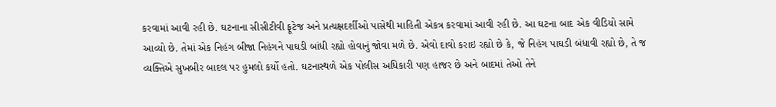કરવામાં આવી રહી છે. ઘટનાના સીસીટીવી ફૂટેજ અને પ્રત્યક્ષદર્શીઓ પાસેથી માહિતી એકત્ર કરવામાં આવી રહી છે. આ ઘટના બાદ એક વીડિયો સામે આવ્યો છે. તેમાં એક નિહંગ બીજા નિહંગને પાઘડી બાંધી રહ્યો હોવાનું જોવા મળે છે. એવો દાવો કરાઇ રહ્યો છે કે, જે નિહંગ પાઘડી બંધાવી રહ્યો છે, તે જ વ્યક્તિએ સુખબીર બાદલ પર હુમલો કર્યો હતો. ઘટનાસ્થળે એક પોલીસ અધિકારી પણ હાજર છે અને બાદમાં તેઓ તેને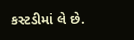કસ્ટડીમાં લે છે.